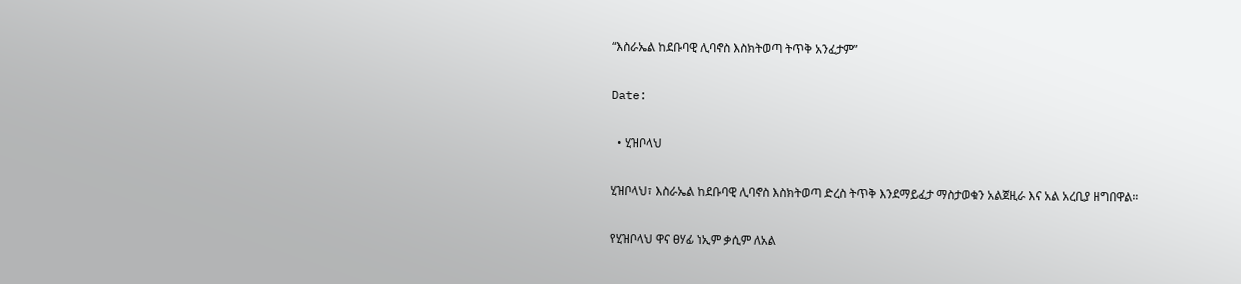“እስራኤል ከደቡባዊ ሊባኖስ እስክትወጣ ትጥቅ አንፈታም”

Date:

  • ሂዝቦላህ

ሂዝቦላህ፣ እስራኤል ከደቡባዊ ሊባኖስ እስክትወጣ ድረስ ትጥቅ እንደማይፈታ ማስታወቁን አልጀዚራ እና አል አረቢያ ዘግበዋል።

የሂዝቦላህ ዋና ፀሃፊ ነኢም ቃሲም ለአል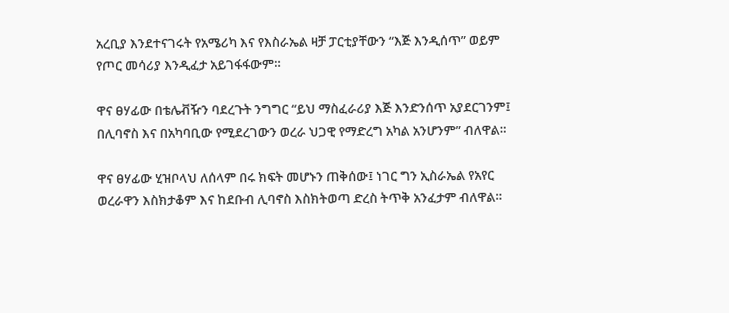አረቢያ እንደተናገሩት የአሜሪካ እና የእስራኤል ዛቻ ፓርቲያቸውን “እጅ እንዲሰጥ” ወይም የጦር መሳሪያ እንዲፈታ አይገፋፋውም።

ዋና ፀሃፊው በቴሌቭዥን ባደረጉት ንግግር “ይህ ማስፈራሪያ እጅ እንድንሰጥ አያደርገንም፤ በሊባኖስ እና በአካባቢው የሚደረገውን ወረራ ህጋዊ የማድረግ አካል አንሆንም” ብለዋል።

ዋና ፀሃፊው ሂዝቦላህ ለሰላም በሩ ክፍት መሆኑን ጠቅሰው፤ ነገር ግን ኢስራኤል የአየር ወረራዋን እስክታቆም እና ከደቡብ ሊባኖስ እስክትወጣ ድረስ ትጥቅ አንፈታም ብለዋል።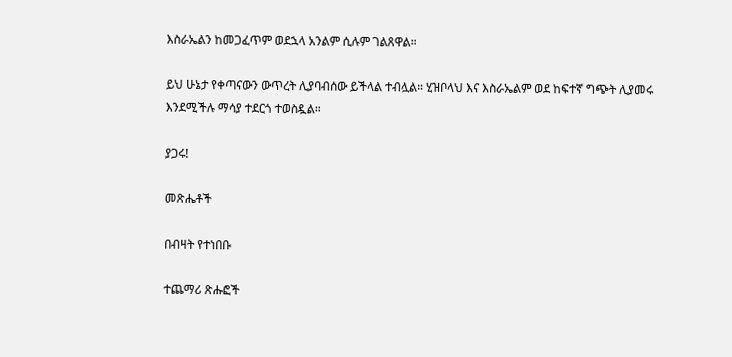እስራኤልን ከመጋፈጥም ወደኋላ አንልም ሲሉም ገልጸዋል።

ይህ ሁኔታ የቀጣናውን ውጥረት ሊያባብሰው ይችላል ተብሏል። ሂዝቦላህ እና እስራኤልም ወደ ከፍተኛ ግጭት ሊያመሩ እንደሚችሉ ማሳያ ተደርጎ ተወስዷል።

ያጋሩ!

መጽሔቶች

በብዛት የተነበቡ

ተጨማሪ ጽሑፎች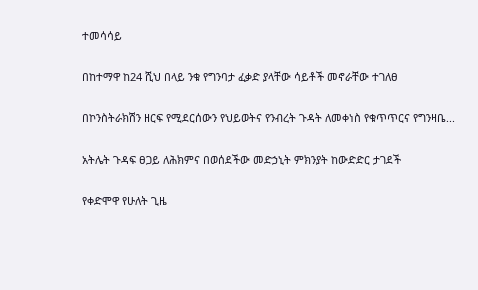ተመሳሳይ

በከተማዋ ከ24 ሺህ በላይ ንቁ የግንባታ ፈቃድ ያላቸው ሳይቶች መኖራቸው ተገለፀ

በኮንስትራክሽን ዘርፍ የሚደርሰውን የህይወትና የንብረት ጉዳት ለመቀነስ የቁጥጥርና የግንዛቤ...

አትሌት ጉዳፍ ፀጋይ ለሕክምና በወሰደችው መድኃኒት ምክንያት ከውድድር ታገደች

የቀድሞዋ የሁለት ጊዜ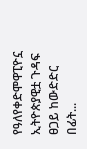የዓለየቀድሞዋፒዮኗ ኢትዮጵያዊቷ ጉዳፍ ፀጋይ ከውድድር በፊት...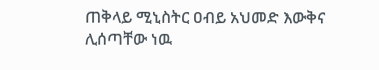ጠቅላይ ሚኒስትር ዐብይ አህመድ እውቅና ሊሰጣቸው ነዉ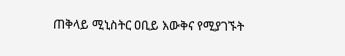ጠቅላይ ሚኒስትር ዐቢይ እውቅና የሚያገኙት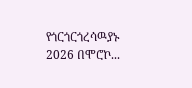የጎርጎርጎረሳዉያኑ 2026 በሞሮኮ...